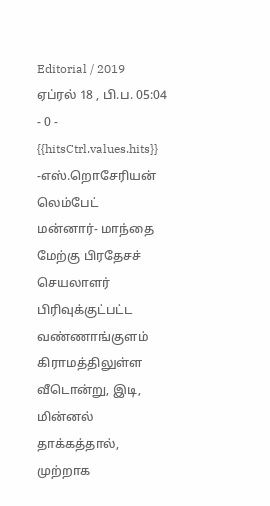Editorial / 2019 ஏப்ரல் 18 , பி.ப. 05:04 - 0 - {{hitsCtrl.values.hits}}
-எஸ்.றொசேரியன் லெம்பேட்
மன்னார்- மாந்தை மேற்கு பிரதேசச் செயலாளர் பிரிவுக்குட்பட்ட வண்ணாங்குளம் கிராமத்திலுள்ள வீடொன்று, இடி, மின்னல் தாக்கத்தால், முற்றாக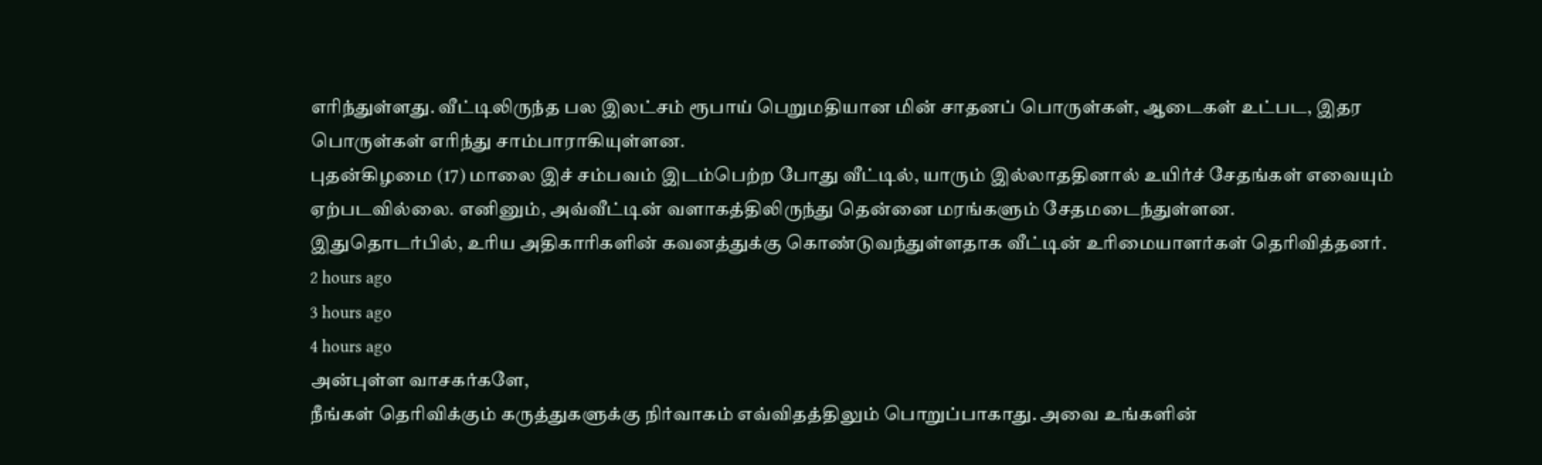எரிந்துள்ளது. வீட்டிலிருந்த பல இலட்சம் ரூபாய் பெறுமதியான மின் சாதனப் பொருள்கள், ஆடைகள் உட்பட, இதர பொருள்கள் எரிந்து சாம்பாராகியுள்ளன.
புதன்கிழமை (17) மாலை இச் சம்பவம் இடம்பெற்ற போது வீட்டில், யாரும் இல்லாததினால் உயிர்ச் சேதங்கள் எவையும் ஏற்படவில்லை. எனினும், அவ்வீட்டின் வளாகத்திலிருந்து தென்னை மரங்களும் சேதமடைந்துள்ளன.
இதுதொடர்பில், உரிய அதிகாரிகளின் கவனத்துக்கு கொண்டுவந்துள்ளதாக வீட்டின் உரிமையாளர்கள் தெரிவித்தனர்.
2 hours ago
3 hours ago
4 hours ago
அன்புள்ள வாசகர்களே,
நீங்கள் தெரிவிக்கும் கருத்துகளுக்கு நிர்வாகம் எவ்விதத்திலும் பொறுப்பாகாது. அவை உங்களின்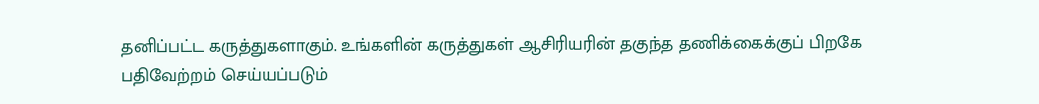தனிப்பட்ட கருத்துகளாகும். உங்களின் கருத்துகள் ஆசிரியரின் தகுந்த தணிக்கைக்குப் பிறகே பதிவேற்றம் செய்யப்படும்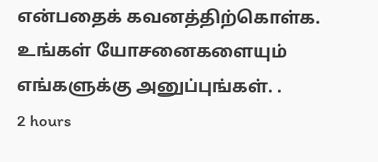என்பதைக் கவனத்திற்கொள்க. உங்கள் யோசனைகளையும் எங்களுக்கு அனுப்புங்கள். .
2 hours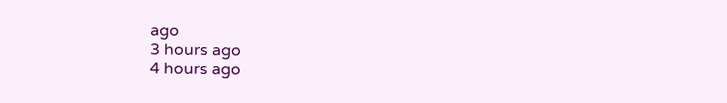ago
3 hours ago
4 hours ago